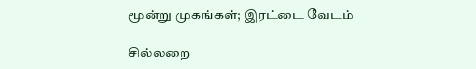மூன்று முகங்கள்; இரட்டை வேடம்

சில்லறை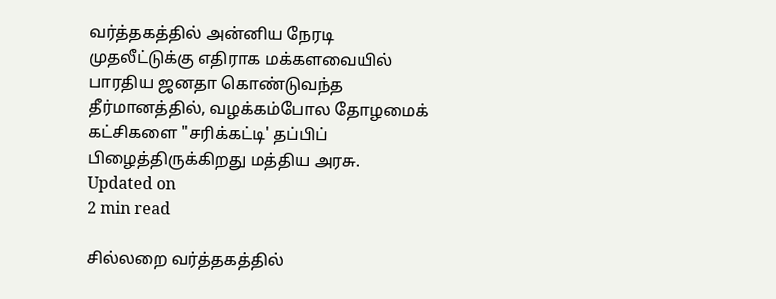வர்த்தகத்தில் அன்னிய நேரடி முதலீட்டுக்கு எதிராக மக்களவையில் பாரதிய ஜனதா கொண்டுவந்த தீர்மானத்தில், வழக்கம்போல தோழமைக் கட்சிகளை "சரிக்கட்டி' தப்பிப் பிழைத்திருக்கிறது மத்திய அரசு.
Updated on
2 min read

சில்லறை வர்த்தகத்தில்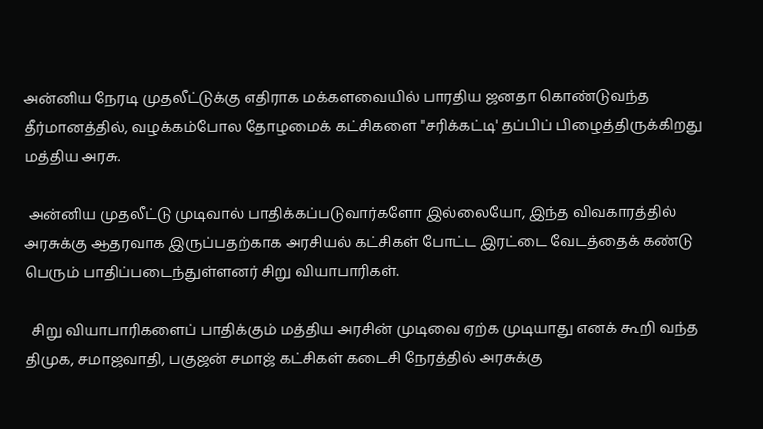அன்னிய நேரடி முதலீட்டுக்கு எதிராக மக்களவையில் பாரதிய ஜனதா கொண்டுவந்த தீர்மானத்தில், வழக்கம்போல தோழமைக் கட்சிகளை "சரிக்கட்டி' தப்பிப் பிழைத்திருக்கிறது மத்திய அரசு.

 அன்னிய முதலீட்டு முடிவால் பாதிக்கப்படுவார்களோ இல்லையோ, இந்த விவகாரத்தில் அரசுக்கு ஆதரவாக இருப்பதற்காக அரசியல் கட்சிகள் போட்ட இரட்டை வேடத்தைக் கண்டு பெரும் பாதிப்படைந்துள்ளனர் சிறு வியாபாரிகள்.

  சிறு வியாபாரிகளைப் பாதிக்கும் மத்திய அரசின் முடிவை ஏற்க முடியாது எனக் கூறி வந்த திமுக, சமாஜவாதி, பகுஜன் சமாஜ் கட்சிகள் கடைசி நேரத்தில் அரசுக்கு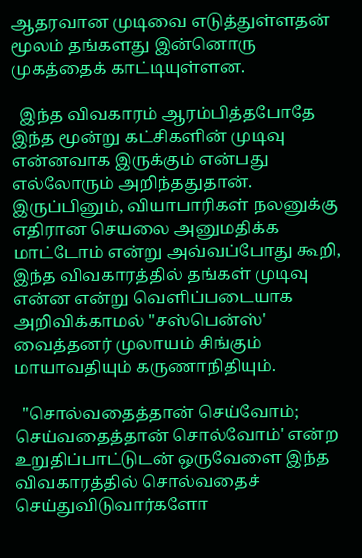ஆதரவான முடிவை எடுத்துள்ளதன் மூலம் தங்களது இன்னொரு முகத்தைக் காட்டியுள்ளன.

  இந்த விவகாரம் ஆரம்பித்தபோதே இந்த மூன்று கட்சிகளின் முடிவு என்னவாக இருக்கும் என்பது எல்லோரும் அறிந்ததுதான். இருப்பினும், வியாபாரிகள் நலனுக்கு எதிரான செயலை அனுமதிக்க மாட்டோம் என்று அவ்வப்போது கூறி, இந்த விவகாரத்தில் தங்கள் முடிவு என்ன என்று வெளிப்படையாக அறிவிக்காமல் "சஸ்பென்ஸ்' வைத்தனர் முலாயம் சிங்கும் மாயாவதியும் கருணாநிதியும்.

  "சொல்வதைத்தான் செய்வோம்; செய்வதைத்தான் சொல்வோம்' என்ற உறுதிப்பாட்டுடன் ஒருவேளை இந்த விவகாரத்தில் சொல்வதைச் செய்துவிடுவார்களோ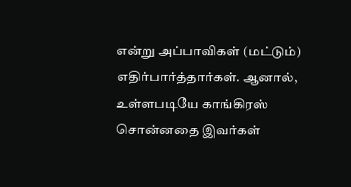என்று அப்பாவிகள் (மட்டும்) எதிர்பார்த்தார்கள். ஆனால், உள்ளபடியே காங்கிரஸ் சொன்னதை இவர்கள்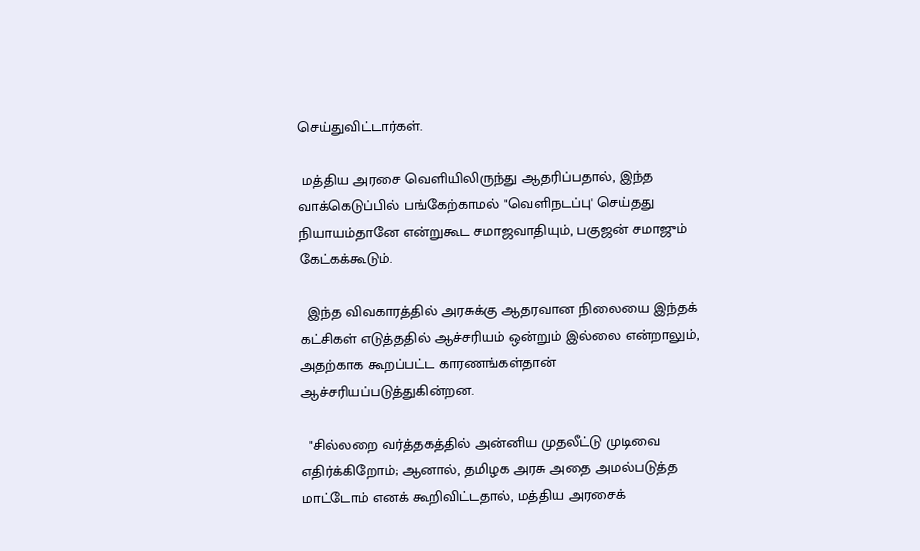செய்துவிட்டார்கள்.

 மத்திய அரசை வெளியிலிருந்து ஆதரிப்பதால், இந்த வாக்கெடுப்பில் பங்கேற்காமல் "வெளிநடப்பு' செய்தது நியாயம்தானே என்றுகூட சமாஜவாதியும், பகுஜன் சமாஜும் கேட்கக்கூடும்.

  இந்த விவகாரத்தில் அரசுக்கு ஆதரவான நிலையை இந்தக் கட்சிகள் எடுத்ததில் ஆச்சரியம் ஒன்றும் இல்லை என்றாலும், அதற்காக கூறப்பட்ட காரணங்கள்தான் ஆச்சரியப்படுத்துகின்றன.

  "சில்லறை வர்த்தகத்தில் அன்னிய முதலீட்டு முடிவை எதிர்க்கிறோம்; ஆனால், தமிழக அரசு அதை அமல்படுத்த மாட்டோம் எனக் கூறிவிட்டதால், மத்திய அரசைக்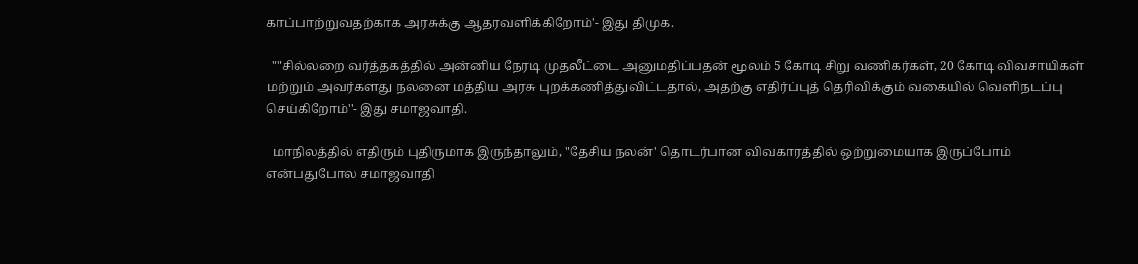காப்பாற்றுவதற்காக அரசுக்கு ஆதரவளிக்கிறோம்'- இது திமுக.

  ""சில்லறை வர்த்தகத்தில் அன்னிய நேரடி முதலீட்டை அனுமதிப்பதன் மூலம் 5 கோடி சிறு வணிகர்கள், 20 கோடி விவசாயிகள் மற்றும் அவர்களது நலனை மத்திய அரசு புறக்கணித்துவிட்டதால், அதற்கு எதிர்ப்புத் தெரிவிக்கும் வகையில் வெளிநடப்பு செய்கிறோம்''- இது சமாஜவாதி.

  மாநிலத்தில் எதிரும் புதிருமாக இருந்தாலும், "தேசிய நலன்' தொடர்பான விவகாரத்தில் ஒற்றுமையாக இருப்போம் என்பதுபோல சமாஜவாதி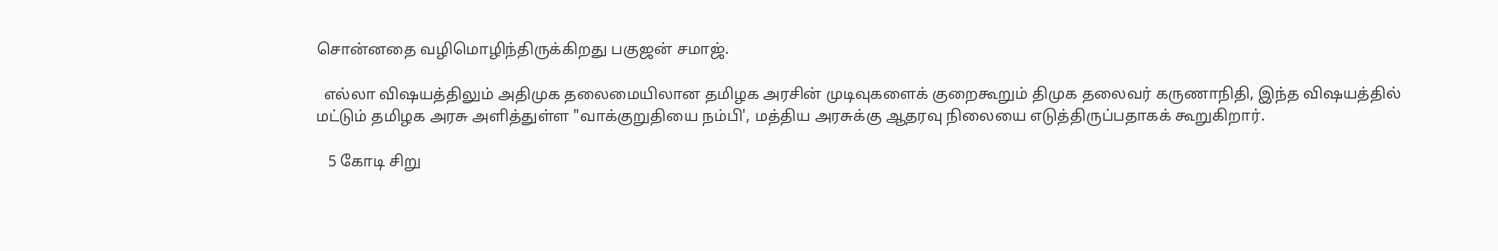சொன்னதை வழிமொழிந்திருக்கிறது பகுஜன் சமாஜ்.

  எல்லா விஷயத்திலும் அதிமுக தலைமையிலான தமிழக அரசின் முடிவுகளைக் குறைகூறும் திமுக தலைவர் கருணாநிதி, இந்த விஷயத்தில் மட்டும் தமிழக அரசு அளித்துள்ள "வாக்குறுதியை நம்பி', மத்திய அரசுக்கு ஆதரவு நிலையை எடுத்திருப்பதாகக் கூறுகிறார்.

   5 கோடி சிறு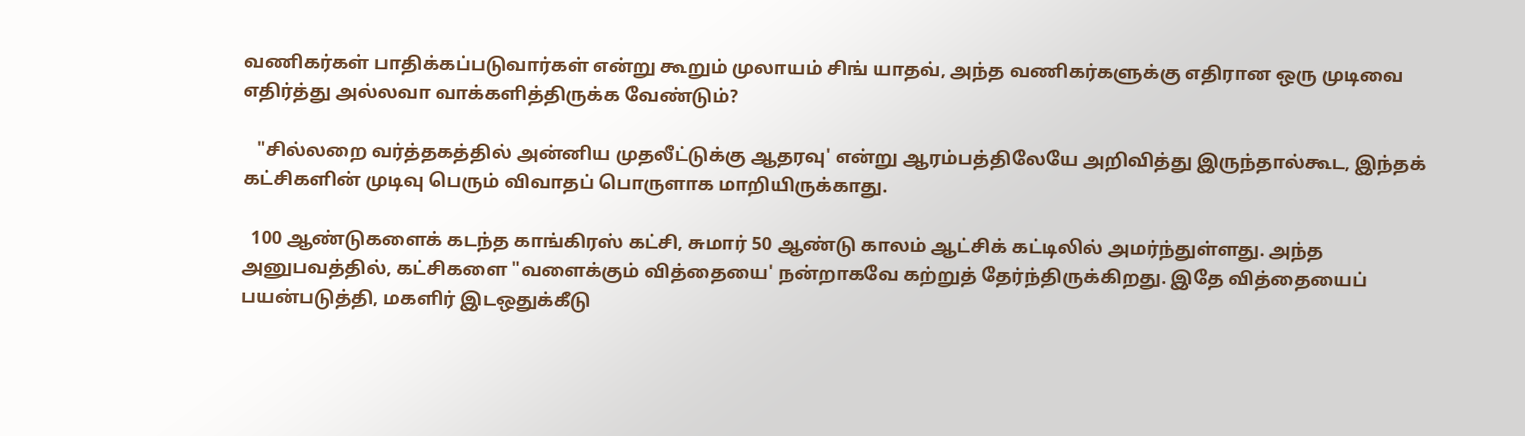வணிகர்கள் பாதிக்கப்படுவார்கள் என்று கூறும் முலாயம் சிங் யாதவ், அந்த வணிகர்களுக்கு எதிரான ஒரு முடிவை எதிர்த்து அல்லவா வாக்களித்திருக்க வேண்டும்?

   "சில்லறை வர்த்தகத்தில் அன்னிய முதலீட்டுக்கு ஆதரவு' என்று ஆரம்பத்திலேயே அறிவித்து இருந்தால்கூட, இந்தக் கட்சிகளின் முடிவு பெரும் விவாதப் பொருளாக மாறியிருக்காது.

  100 ஆண்டுகளைக் கடந்த காங்கிரஸ் கட்சி, சுமார் 50 ஆண்டு காலம் ஆட்சிக் கட்டிலில் அமர்ந்துள்ளது. அந்த அனுபவத்தில், கட்சிகளை "வளைக்கும் வித்தையை' நன்றாகவே கற்றுத் தேர்ந்திருக்கிறது. இதே வித்தையைப் பயன்படுத்தி, மகளிர் இடஒதுக்கீடு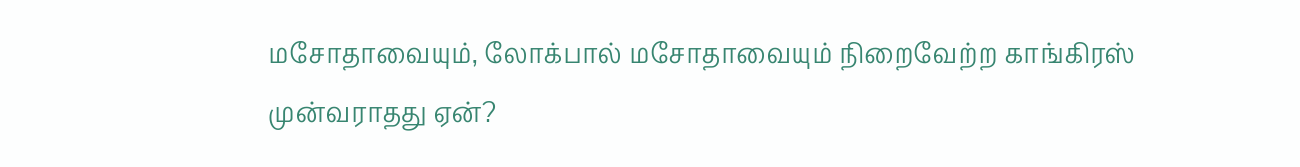மசோதாவையும், லோக்பால் மசோதாவையும் நிறைவேற்ற காங்கிரஸ் முன்வராதது ஏன்?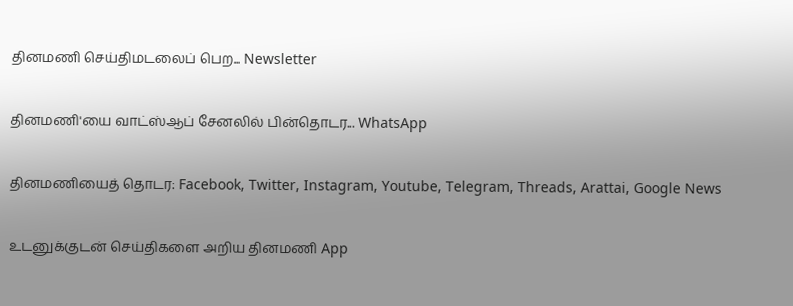தினமணி செய்திமடலைப் பெற... Newsletter

தினமணி'யை வாட்ஸ்ஆப் சேனலில் பின்தொடர... WhatsApp

தினமணியைத் தொடர: Facebook, Twitter, Instagram, Youtube, Telegram, Threads, Arattai, Google News

உடனுக்குடன் செய்திகளை அறிய தினமணி App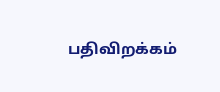பதிவிறக்கம்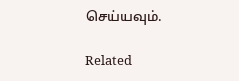செய்யவும்.

Related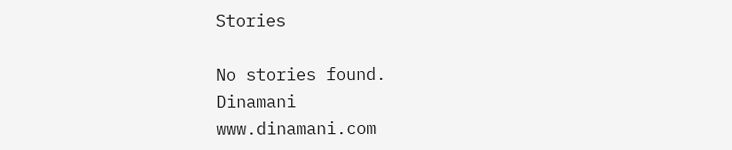Stories

No stories found.
Dinamani
www.dinamani.com